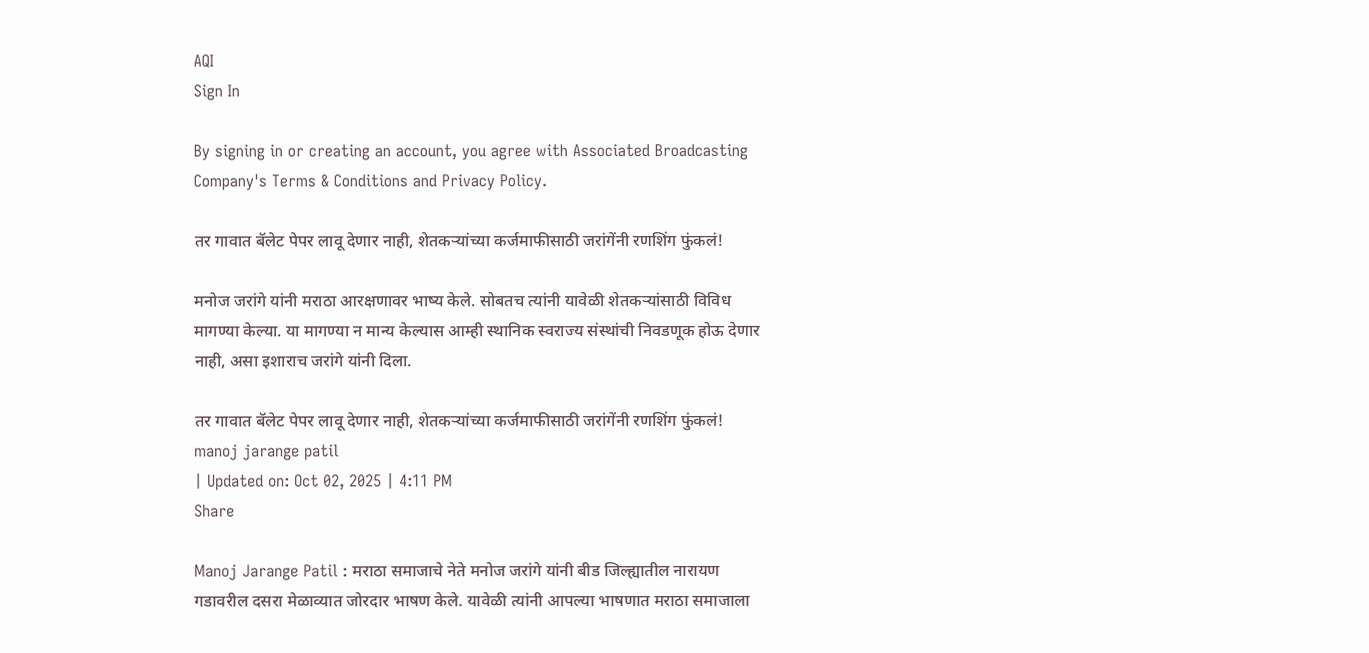AQI
Sign In

By signing in or creating an account, you agree with Associated Broadcasting Company's Terms & Conditions and Privacy Policy.

तर गावात बॅलेट पेपर लावू देणार नाही, शेतकऱ्यांच्या कर्जमाफीसाठी जरांगेंनी रणशिंग फुंकलं!

मनोज जरांगे यांनी मराठा आरक्षणावर भाष्य केले. सोबतच त्यांनी यावेळी शेतकऱ्यांसाठी विविध मागण्या केल्या. या मागण्या न मान्य केल्यास आम्ही स्थानिक स्वराज्य संस्थांची निवडणूक होऊ देणार नाही, असा इशाराच जरांगे यांनी दिला.

तर गावात बॅलेट पेपर लावू देणार नाही, शेतकऱ्यांच्या कर्जमाफीसाठी जरांगेंनी रणशिंग फुंकलं!
manoj jarange patil
| Updated on: Oct 02, 2025 | 4:11 PM
Share

Manoj Jarange Patil : मराठा समाजाचे नेते मनोज जरांगे यांनी बीड जिल्ह्यातील नारायण गडावरील दसरा मेळाव्यात जोरदार भाषण केले. यावेळी त्यांनी आपल्या भाषणात मराठा समाजाला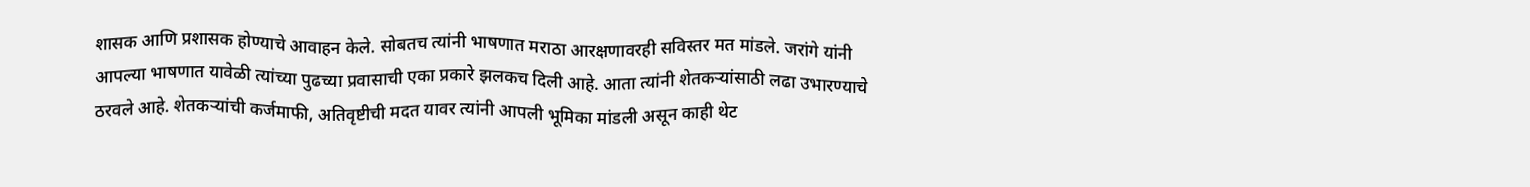शासक आणि प्रशासक होण्याचे आवाहन केले. सोबतच त्यांनी भाषणात मराठा आरक्षणावरही सविस्तर मत मांडले. जरांगे यांनी आपल्या भाषणात यावेळी त्यांच्या पुढच्या प्रवासाची एका प्रकारे झलकच दिली आहे. आता त्यांनी शेतकऱ्यांसाठी लढा उभारण्याचे ठरवले आहे. शेतकऱ्यांची कर्जमाफी, अतिवृष्टीची मदत यावर त्यांनी आपली भूमिका मांडली असून काही थेट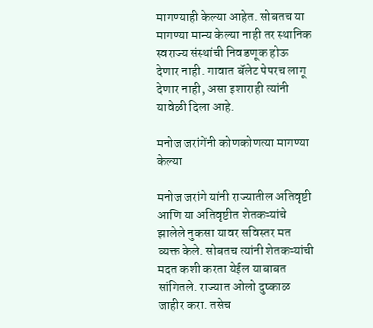मागण्याही केल्या आहेत. सोबतच या मागण्या मान्य केल्या नाही तर स्थानिक स्वराज्य संस्थांची निवडणूक होऊ देणार नाही. गावात बॅलेट पेपरच लागू देणार नाही, असा इशाराही त्यांनी यावेळी दिला आहे.

मनोज जरांगेंनी कोणकोणत्या मागण्या केल्या

मनोज जरांगे यांनी राज्यातील अतिवृष्टी आणि या अतिवृष्टीत शेतकऱ्यांचे झालेले नुकसा यावर सविस्तर मत व्यक्त केले. सोबतच त्यांनी शेतकऱ्यांची मदत कशी करता येईल याबाबत सांगितले. राज्यात ओलो दुष्काळ जाहीर करा. तसेच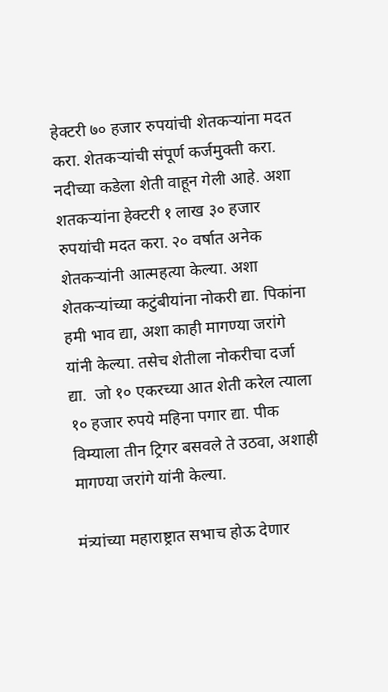हेक्टरी ७० हजार रुपयांची शेतकऱ्यांना मदत करा. शेतकऱ्यांची संपूर्ण कर्जमुक्ती करा. नदीच्या कडेला शेती वाहून गेली आहे. अशा शतकऱ्यांना हेक्टरी १ लाख ३० हजार रुपयांची मदत करा. २० वर्षात अनेक शेतकऱ्यांनी आत्महत्या केल्या. अशा शेतकऱ्यांच्या कटुंबीयांना नोकरी द्या. पिकांना हमी भाव द्या, अशा काही मागण्या जरांगे यांनी केल्या. तसेच शेतीला नोकरीचा दर्जा द्या.  जो १० एकरच्या आत शेती करेल त्याला १० हजार रुपये महिना पगार द्या. पीक विम्याला तीन ट्रिगर बसवले ते उठवा, अशाही मागण्या जरांगे यांनी केल्या.

मंत्र्यांच्या महाराष्ट्रात सभाच होऊ देणार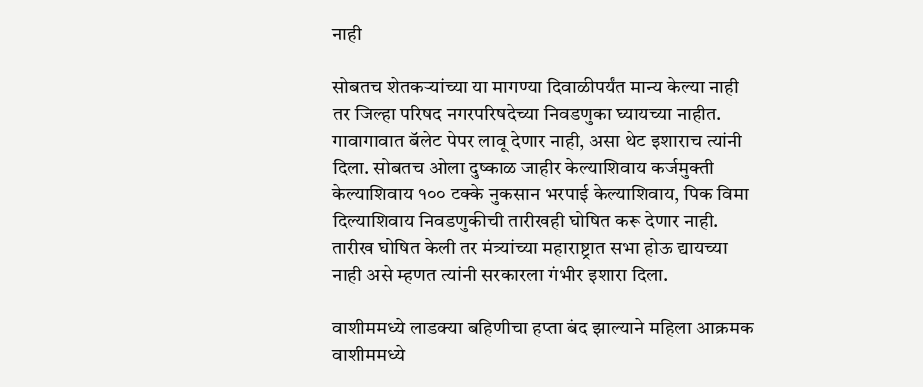नाही

सोबतच शेतकऱ्यांच्या या मागण्या दिवाळीपर्यंत मान्य केल्या नाही तर जिल्हा परिषद नगरपरिषदेच्या निवडणुका घ्यायच्या नाहीत. गावागावात बॅलेट पेपर लावू देणार नाही, असा थेट इशाराच त्यांनी दिला. सोबतच ओला दुष्काळ जाहीर केल्याशिवाय कर्जमुक्ती केल्याशिवाय १०० टक्के नुकसान भरपाई केल्याशिवाय, पिक विमा दिल्याशिवाय निवडणुकीची तारीखही घोषित करू देणार नाही. तारीख घोषित केली तर मंत्र्यांच्या महाराष्ट्रात सभा होऊ द्यायच्या नाही असे म्हणत त्यांनी सरकारला गंभीर इशारा दिला.

वाशीममध्ये लाडक्या बहिणीचा हप्ता बंद झाल्याने महिला आक्रमक
वाशीममध्ये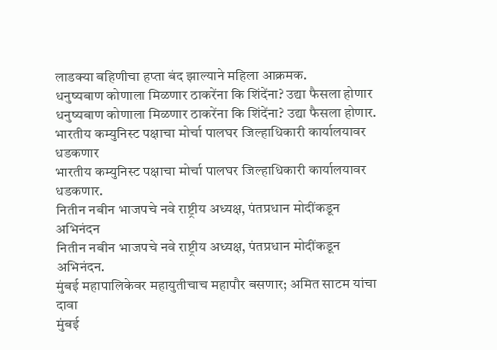लाडक्या बहिणीचा हप्ता बंद झाल्याने महिला आक्रमक.
धनुष्यबाण कोणाला मिळणार ठाकरेंना कि शिंदेंना? उद्या फैसला होणार
धनुष्यबाण कोणाला मिळणार ठाकरेंना कि शिंदेंना? उद्या फैसला होणार.
भारतीय कम्युनिस्ट पक्षाचा मोर्चा पालघर जिल्हाधिकारी कार्यालयावर धडकणार
भारतीय कम्युनिस्ट पक्षाचा मोर्चा पालघर जिल्हाधिकारी कार्यालयावर धडकणार.
नितीन नबीन भाजपचे नवे राष्ट्रीय अध्यक्ष, पंतप्रधान मोदींकडून अभिनंदन
नितीन नबीन भाजपचे नवे राष्ट्रीय अध्यक्ष, पंतप्रधान मोदींकडून अभिनंदन.
मुंबई महापालिकेवर महायुतीचाच महापौर बसणार; अमित साटम यांचा दावा
मुंबई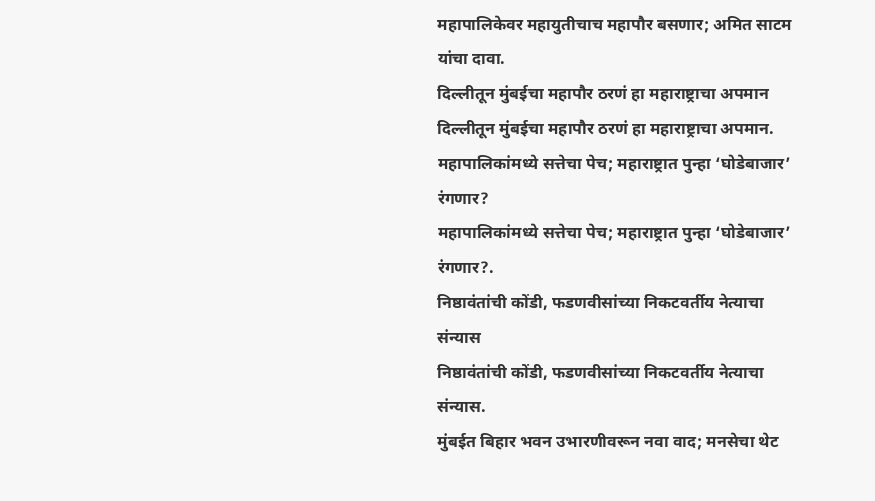महापालिकेवर महायुतीचाच महापौर बसणार; अमित साटम यांचा दावा.
दिल्लीतून मुंबईचा महापौर ठरणं हा महाराष्ट्राचा अपमान
दिल्लीतून मुंबईचा महापौर ठरणं हा महाराष्ट्राचा अपमान.
महापालिकांमध्ये सत्तेचा पेच; महाराष्ट्रात पुन्हा ‘घोडेबाजार’ रंगणार?
महापालिकांमध्ये सत्तेचा पेच; महाराष्ट्रात पुन्हा ‘घोडेबाजार’ रंगणार?.
निष्ठावंतांची कोंडी, फडणवीसांच्या निकटवर्तीय नेत्याचा संन्यास
निष्ठावंतांची कोंडी, फडणवीसांच्या निकटवर्तीय नेत्याचा संन्यास.
मुंबईत बिहार भवन उभारणीवरून नवा वाद; मनसेचा थेट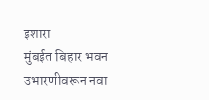इशारा
मुंबईत बिहार भवन उभारणीवरून नवा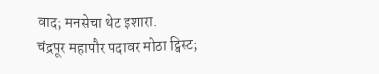वाद; मनसेचा थेट इशारा.
चंद्रपूर महापौर पदावर मोठा ट्विस्ट;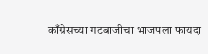काँग्रेसच्या गटबाजीचा भाजपला फायदा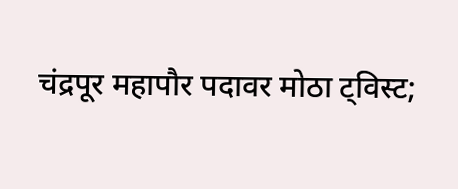चंद्रपूर महापौर पदावर मोठा ट्विस्ट;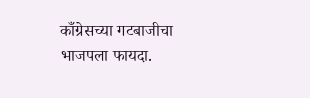काँग्रेसच्या गटबाजीचा भाजपला फायदा.